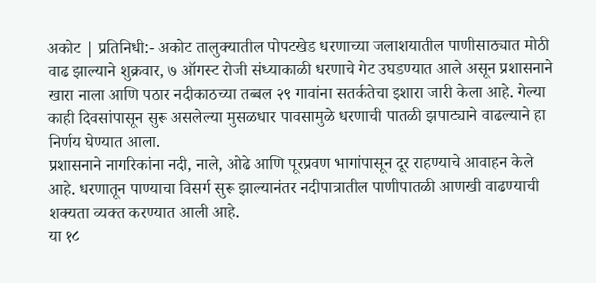अकोट | प्रतिनिधी:- अकोट तालुक्यातील पोपटखेड धरणाच्या जलाशयातील पाणीसाठ्यात मोठी वाढ झाल्याने शुक्रवार, ७ ऑगस्ट रोजी संध्याकाळी धरणाचे गेट उघडण्यात आले असून प्रशासनाने खारा नाला आणि पठार नदीकाठच्या तब्बल २९ गावांना सतर्कतेचा इशारा जारी केला आहे. गेल्या काही दिवसांपासून सुरू असलेल्या मुसळधार पावसामुळे धरणाची पातळी झपाट्याने वाढल्याने हा निर्णय घेण्यात आला.
प्रशासनाने नागरिकांना नदी, नाले, ओढे आणि पूरप्रवण भागांपासून दूर राहण्याचे आवाहन केले आहे. धरणातून पाण्याचा विसर्ग सुरू झाल्यानंतर नदीपात्रातील पाणीपातळी आणखी वाढण्याची शक्यता व्यक्त करण्यात आली आहे.
या १८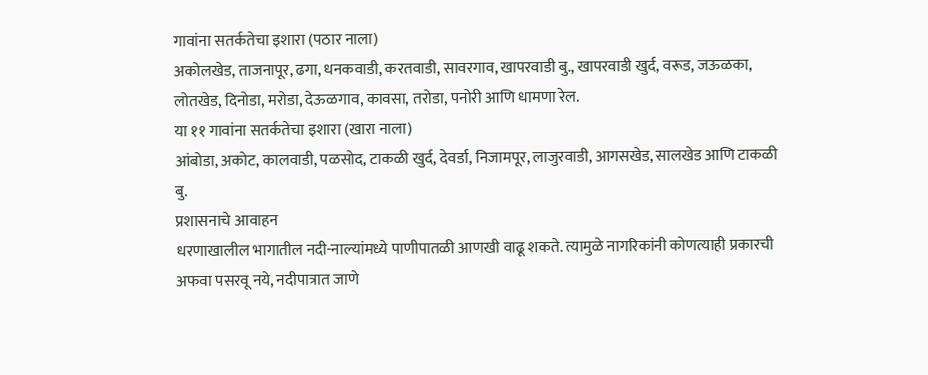गावांना सतर्कतेचा इशारा (पठार नाला)
अकोलखेड, ताजनापूर, ढगा, धनकवाडी, करतवाडी, सावरगाव, खापरवाडी बु., खापरवाडी खुर्द, वरूड, जऊळका, लोतखेड, दिनोडा, मरोडा, देऊळगाव, कावसा, तरोडा, पनोरी आणि धामणा रेल.
या ११ गावांना सतर्कतेचा इशारा (खारा नाला)
आंबोडा, अकोट, कालवाडी, पळसोद, टाकळी खुर्द, देवर्डा, निजामपूर, लाजुरवाडी, आगसखेड, सालखेड आणि टाकळी बु.
प्रशासनाचे आवाहन
धरणाखालील भागातील नदी-नाल्यांमध्ये पाणीपातळी आणखी वाढू शकते. त्यामुळे नागरिकांनी कोणत्याही प्रकारची अफवा पसरवू नये, नदीपात्रात जाणे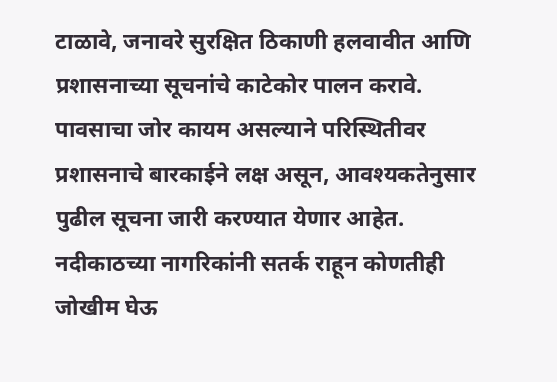टाळावे, जनावरे सुरक्षित ठिकाणी हलवावीत आणि प्रशासनाच्या सूचनांचे काटेकोर पालन करावे.
पावसाचा जोर कायम असल्याने परिस्थितीवर प्रशासनाचे बारकाईने लक्ष असून, आवश्यकतेनुसार पुढील सूचना जारी करण्यात येणार आहेत. नदीकाठच्या नागरिकांनी सतर्क राहून कोणतीही जोखीम घेऊ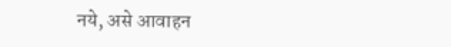नये, असे आवाहन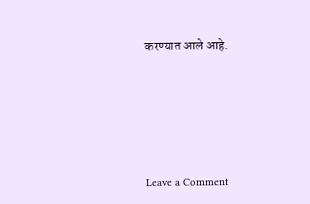करण्यात आले आहे.







Leave a Comment